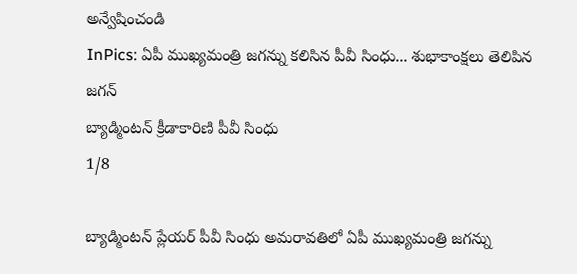అన్వేషించండి
InPics: ఏపీ ముఖ్యమంత్రి జగన్ను కలిసిన పీవీ సింధు... శుభాకాంక్షలు తెలిపిన జగన్
బ్యాడ్మింటన్ క్రీడాకారిణి పీవీ సింధు
1/8

బ్యాడ్మింటన్ ప్లేయర్ పీవీ సింధు అమరావతిలో ఏపీ ముఖ్యమంత్రి జగన్ను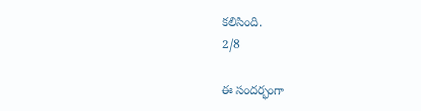కలిసింది.
2/8

ఈ సందర్భంగా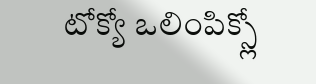టోక్యో ఒలింపిక్స్లో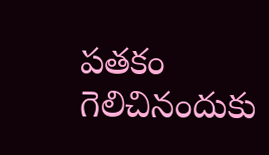పతకం గెలిచినందుకు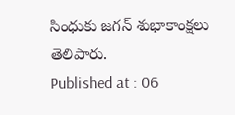సింధుకు జగన్ శుభాకాంక్షలు తెలిపారు.
Published at : 06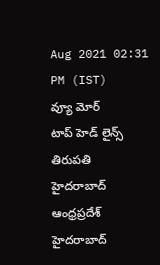Aug 2021 02:31 PM (IST)
వ్యూ మోర్
టాప్ హెడ్ లైన్స్
తిరుపతి
హైదరాబాద్
ఆంధ్రప్రదేశ్
హైదరాబాద్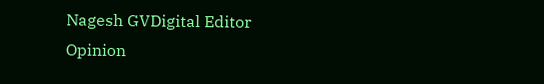Nagesh GVDigital Editor
Opinion